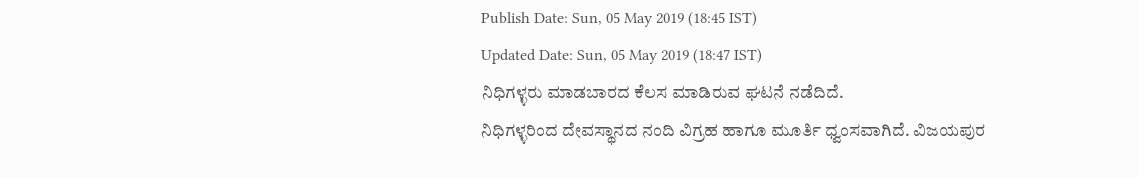Publish Date: Sun, 05 May 2019 (18:45 IST)
Updated Date: Sun, 05 May 2019 (18:47 IST)
ನಿಧಿಗಳ್ಳರು ಮಾಡಬಾರದ ಕೆಲಸ ಮಾಡಿರುವ ಘಟನೆ ನಡೆದಿದೆ.
ನಿಧಿಗಳ್ಳರಿಂದ ದೇವಸ್ಥಾನದ ನಂದಿ ವಿಗ್ರಹ ಹಾಗೂ ಮೂರ್ತಿ ಧ್ವಂಸವಾಗಿದೆ. ವಿಜಯಪುರ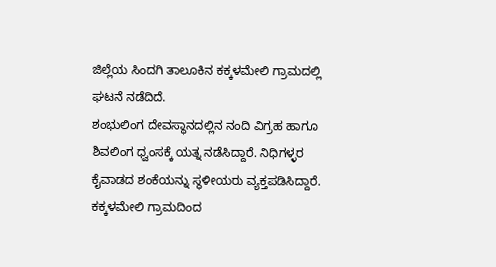ಜಿಲ್ಲೆಯ ಸಿಂದಗಿ ತಾಲೂಕಿನ ಕಕ್ಕಳಮೇಲಿ ಗ್ರಾಮದಲ್ಲಿ ಘಟನೆ ನಡೆದಿದೆ.
ಶಂಭುಲಿಂಗ ದೇವಸ್ಥಾನದಲ್ಲಿನ ನಂದಿ ವಿಗ್ರಹ ಹಾಗೂ ಶಿವಲಿಂಗ ಧ್ವಂಸಕ್ಕೆ ಯತ್ನ ನಡೆಸಿದ್ದಾರೆ. ನಿಧಿಗಳ್ಳರ ಕೈವಾಡದ ಶಂಕೆಯನ್ನು ಸ್ಥಳೀಯರು ವ್ಯಕ್ತಪಡಿಸಿದ್ದಾರೆ.
ಕಕ್ಕಳಮೇಲಿ ಗ್ರಾಮದಿಂದ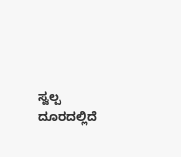ಸ್ವಲ್ಪ ದೂರದಲ್ಲಿದೆ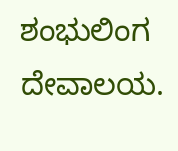ಶಂಭುಲಿಂಗ ದೇವಾಲಯ.